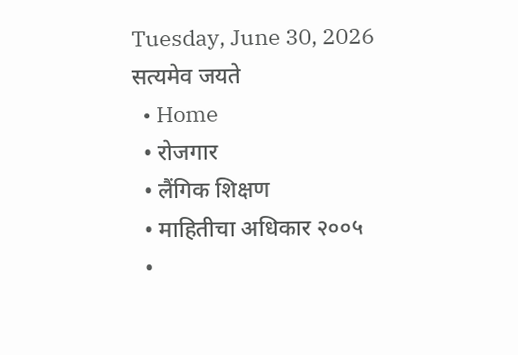Tuesday, June 30, 2026
सत्यमेव जयते
  • Home
  • रोजगार
  • लैंगिक शिक्षण
  • माहितीचा अधिकार २००५
  •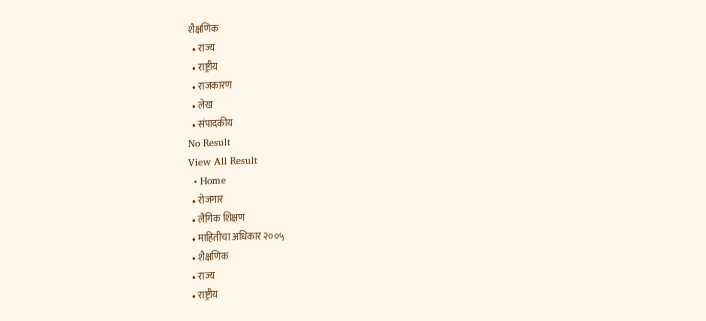शैक्षणिक
  • राज्य
  • राष्ट्रीय
  • राजकारण
  • लेख
  • संपादकीय
No Result
View All Result
  • Home
  • रोजगार
  • लैंगिक शिक्षण
  • माहितीचा अधिकार २००५
  • शैक्षणिक
  • राज्य
  • राष्ट्रीय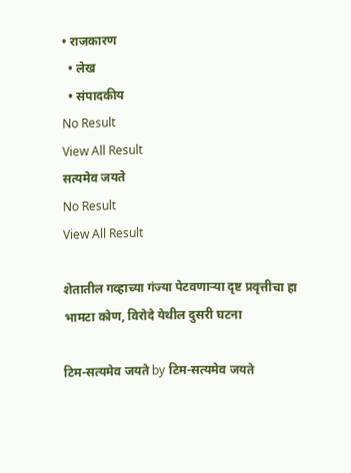• राजकारण
  • लेख
  • संपादकीय
No Result
View All Result
सत्यमेव जयते
No Result
View All Result

शेतातील गव्हाच्या गंज्या पेटवणाऱ्या दृष्ट प्रवृत्तीचा हा भामटा कोण, विरोदे येथील दुसरी घटना

टिम-सत्यमेव जयते by टिम-सत्यमेव जयते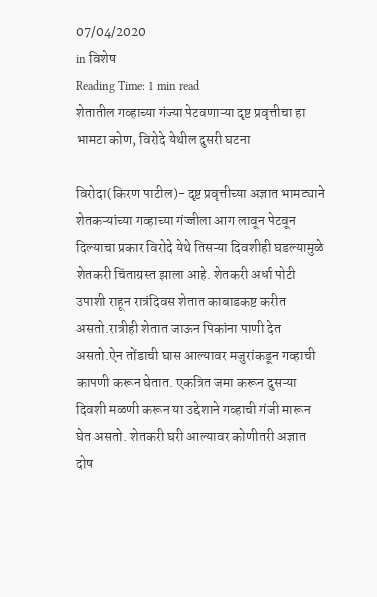07/04/2020
in विशेष
Reading Time: 1 min read
शेतातील गव्हाच्या गंज्या पेटवणाऱ्या दृष्ट प्रवृत्तीचा हा भामटा कोण, विरोदे येथील दुसरी घटना

विरोदा(किरण पाटील)- दृष्ट प्रवृत्तीच्या अज्ञात भामट्याने शेतकऱ्यांच्या गव्हाच्या गंज्जीला आग लावून पेटवून दिल्याचा प्रकार विरोदे येथे तिसऱ्या दिवशीही घडल्यामुळे शेतकरी चिंताग्रस्त झाला आहे. शेतकरी अर्धा पोटी उपाशी राहून रात्रंदिवस शेतात काबाडकष्ट करीत असतो.रात्रीही शेतात जाऊन पिकांना पाणी देत असतो.ऐन तोंडाची घास आल्यावर मजुरांकडून गव्हाची कापणी करून घेतात. एकत्रित जमा करून दुसऱ्या दिवशी मळणी करून या उद्देशाने गव्हाची गंजी मारून घेत असतो. शेतकरी घरी आल्यावर कोणीतरी अज्ञात दोष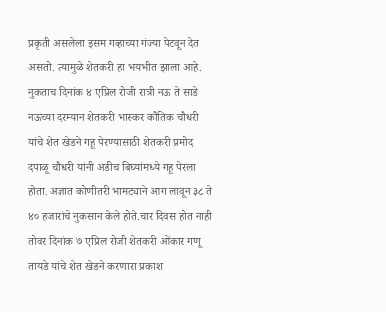प्रकृती असलेला इसम गव्हाच्या गंज्या पेटवून देत असतो. त्यामुळे शेतकरी हा भयभीत झाला आहे. नुकताच दिनांक ४ एप्रिल रोजी रात्री नऊ ते साडे नऊच्या दरम्यान शेतकरी भास्कर कौतिक चौधरी यांचे शेत खेडने गहू पेरण्यासाठी शेतकरी प्रमोद दपाळू चौधरी यांनी अडीच बिघ्यांमध्ये गहू पेरला होता. अज्ञात कोणीतरी भामट्याने आग लावून ३८ ते ४० हजारांचे नुकसान केले होते.चार दिवस होत नाही तोवर दिनांक ७ एप्रिल रोजी शेतकरी ओंकार गणू तायडे यांचे शेत खेडने करणारा प्रकाश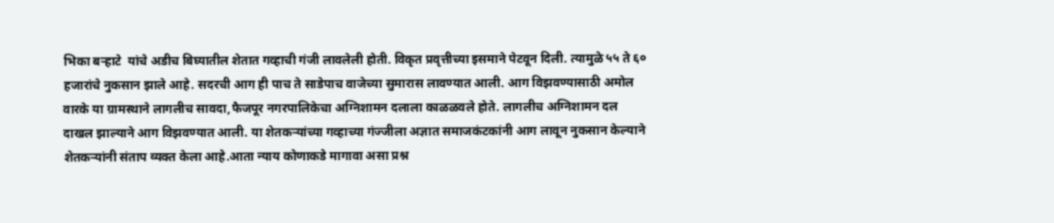भिका बऱ्हाटे  यांचे अडीच बिघ्यातील शेतात गव्हाची गंजी लावलेली होती. विकृत प्रवृत्तीच्या इसमाने पेटवून दिली. त्यामुळे ५५ ते ६० हजारांचे नुकसान झाले आहे. सदरची आग ही पाच ते साडेपाच वाजेच्या सुमारास लावण्यात आली. आग विझवण्यासाठी अमोल वारके या ग्रामस्थाने लागलीच सावदा,फैजपूर नगरपालिकेचा अग्निशामन दलाला काळळवले होते. लागलीच अग्निशामन दल दाखल झाल्याने आग विझवण्यात आली. या शेतकऱ्यांच्या गव्हाच्या गंज्जीला अज्ञात समाजकंटकांनी आग लावून नुकसान केल्याने शेतकऱ्यांनी संताप व्यक्त केला आहे.आता न्याय कोणाकडे मागावा असा प्रश्न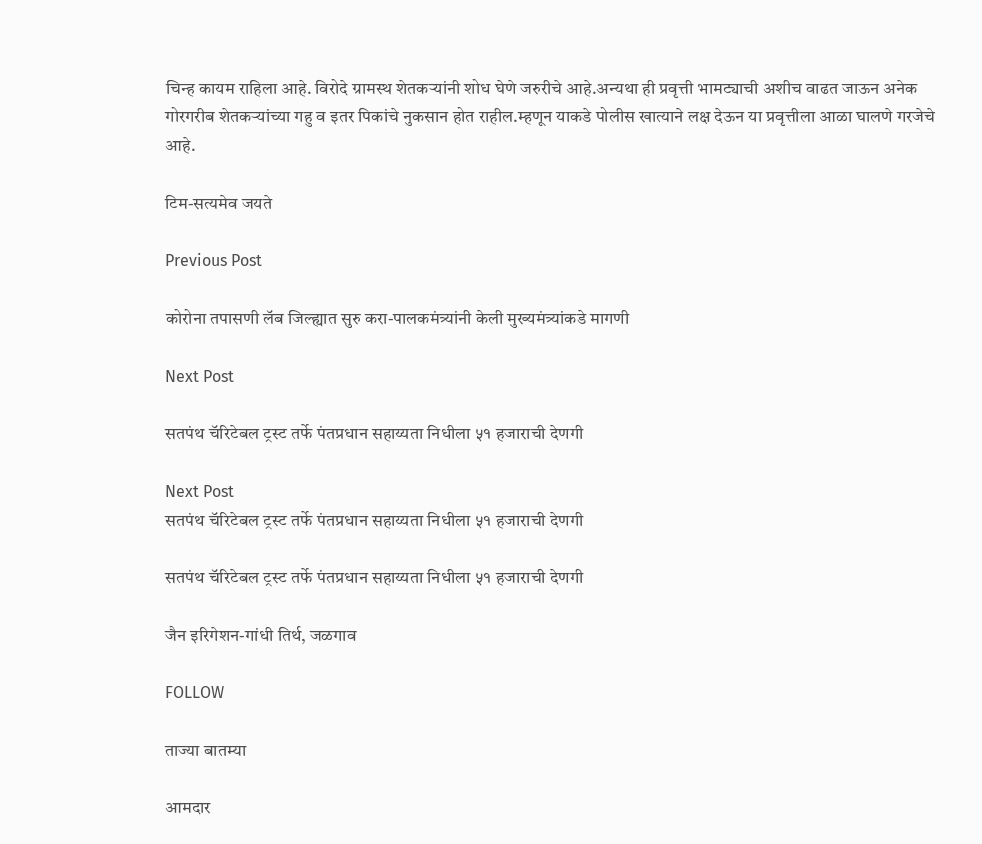चिन्ह कायम राहिला आहे. विरोदे ग्रामस्थ शेतकऱ्यांनी शोध घेणे जरुरीचे आहे.अन्यथा ही प्रवृत्ती भामट्याची अशीच वाढत जाऊन अनेक गोरगरीब शेतकऱ्यांच्या गहु व इतर पिकांचे नुकसान होत राहील.म्हणून याकडे पोलीस खात्याने लक्ष देऊन या प्रवृत्तीला आळा घालणे गरजेचे आहे.

टिम-सत्यमेव जयते

Previous Post

कोरोना तपासणी लॅब जिल्ह्यात सुरु करा-पालकमंत्र्यांनी केली मुख्यमंत्र्यांकडे मागणी

Next Post

सतपंथ चॅरिटेबल ट्रस्ट तर्फे पंतप्रधान सहाय्यता निधीला ५१ हजाराची देणगी

Next Post
सतपंथ चॅरिटेबल ट्रस्ट तर्फे पंतप्रधान सहाय्यता निधीला ५१ हजाराची देणगी

सतपंथ चॅरिटेबल ट्रस्ट तर्फे पंतप्रधान सहाय्यता निधीला ५१ हजाराची देणगी

जैन इरिगेशन-गांधी तिर्थ, जळगाव

FOLLOW

ताज्या बातम्या

आमदार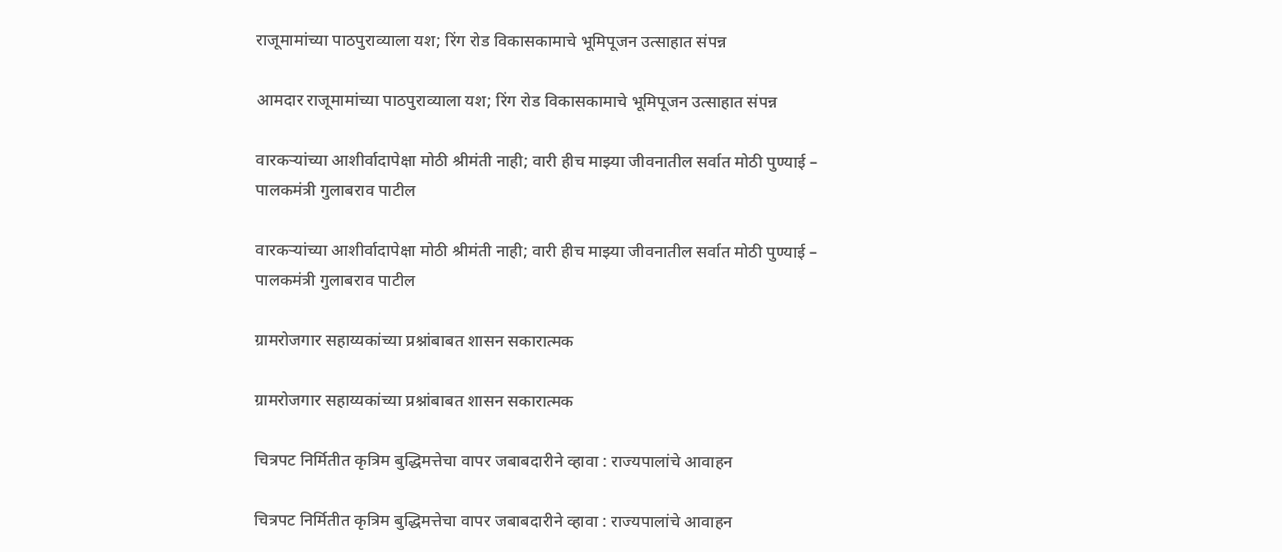राजूमामांच्या पाठपुराव्याला यश; रिंग रोड विकासकामाचे भूमिपूजन उत्साहात संपन्न

आमदार राजूमामांच्या पाठपुराव्याला यश; रिंग रोड विकासकामाचे भूमिपूजन उत्साहात संपन्न

वारकऱ्यांच्या आशीर्वादापेक्षा मोठी श्रीमंती नाही; वारी हीच माझ्या जीवनातील सर्वात मोठी पुण्याई – पालकमंत्री गुलाबराव पाटील

वारकऱ्यांच्या आशीर्वादापेक्षा मोठी श्रीमंती नाही; वारी हीच माझ्या जीवनातील सर्वात मोठी पुण्याई – पालकमंत्री गुलाबराव पाटील

ग्रामरोजगार सहाय्यकांच्या प्रश्नांबाबत शासन सकारात्मक

ग्रामरोजगार सहाय्यकांच्या प्रश्नांबाबत शासन सकारात्मक

चित्रपट निर्मितीत कृत्रिम बुद्धिमत्तेचा वापर जबाबदारीने व्हावा : राज्यपालांचे आवाहन

चित्रपट निर्मितीत कृत्रिम बुद्धिमत्तेचा वापर जबाबदारीने व्हावा : राज्यपालांचे आवाहन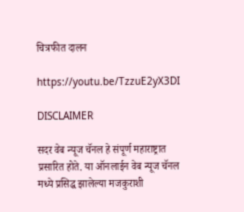चित्रफीत दालन

https://youtu.be/TzzuE2yX3DI

DISCLAIMER

सदर वेब न्यूज चॅनल हे संपूर्ण महाराष्ट्रात प्रसारित होते. या ऑनलाईन वेब न्यूज चॅनल मध्ये प्रसिद्ध झालेल्या मजकुराशी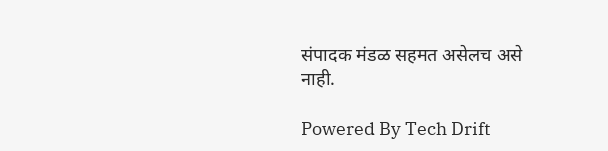संपादक मंडळ सहमत असेलच असे नाही.

Powered By Tech Drift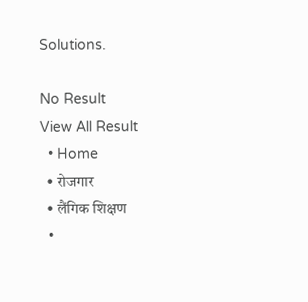Solutions.

No Result
View All Result
  • Home
  • रोजगार
  • लैंगिक शिक्षण
  •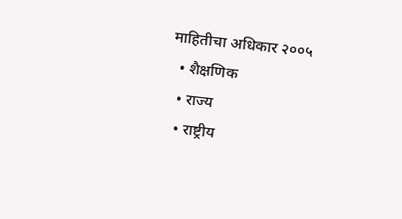माहितीचा अधिकार २००५
  • शैक्षणिक
  • राज्य
  • राष्ट्रीय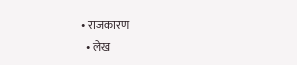• राजकारण
  • लेख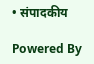• संपादकीय

Powered By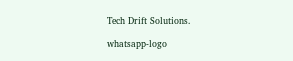Tech Drift Solutions.

whatsapp-logo